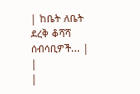| ከቤት ለቤት ደረቅ ቆሻሻ ሰብሳቢዎች... |
|
|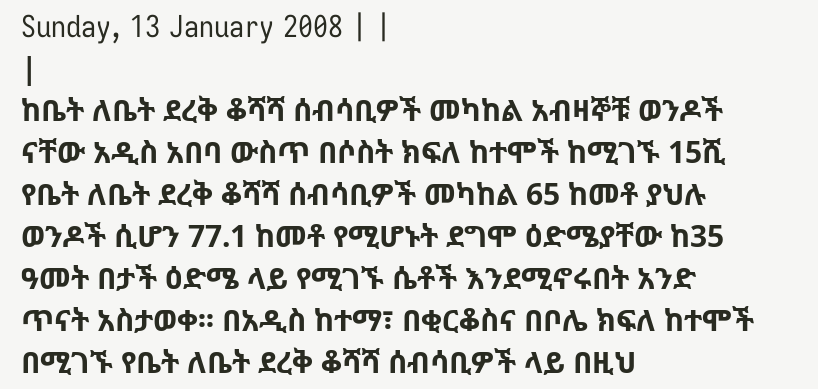Sunday, 13 January 2008 | |
|
ከቤት ለቤት ደረቅ ቆሻሻ ሰብሳቢዎች መካከል አብዛኞቹ ወንዶች ናቸው አዲስ አበባ ውስጥ በሶስት ክፍለ ከተሞች ከሚገኙ 15ሺ የቤት ለቤት ደረቅ ቆሻሻ ሰብሳቢዎች መካከል 65 ከመቶ ያህሉ ወንዶች ሲሆን 77.1 ከመቶ የሚሆኑት ደግሞ ዕድሜያቸው ከ35 ዓመት በታች ዕድሜ ላይ የሚገኙ ሴቶች እንደሚኖሩበት አንድ ጥናት አስታወቀ፡፡ በአዲስ ከተማ፣ በቂርቆስና በቦሌ ክፍለ ከተሞች በሚገኙ የቤት ለቤት ደረቅ ቆሻሻ ሰብሳቢዎች ላይ በዚህ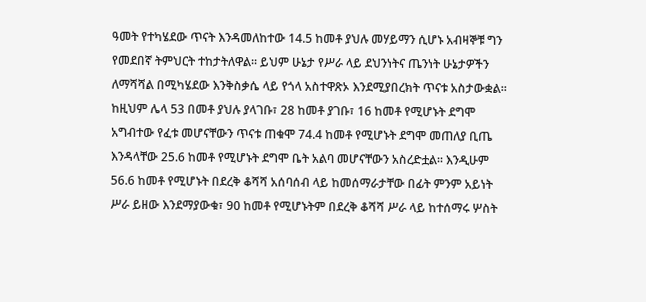ዓመት የተካሄደው ጥናት እንዳመለከተው 14.5 ከመቶ ያህሉ መሃይማን ሲሆኑ አብዛኞቹ ግን የመደበኛ ትምህርት ተከታትለዋል፡፡ ይህም ሁኔታ የሥራ ላይ ደህንነትና ጤንነት ሁኔታዎችን ለማሻሻል በሚካሄደው እንቅስቃሴ ላይ የጎላ አስተዋጽኦ እንደሚያበረክት ጥናቱ አስታውቋል፡፡ ከዚህም ሌላ 53 በመቶ ያህሉ ያላገቡ፣ 28 ከመቶ ያገቡ፣ 16 ከመቶ የሚሆኑት ደግሞ አግብተው የፈቱ መሆናቸውን ጥናቱ ጠቁሞ 74.4 ከመቶ የሚሆኑት ደግሞ መጠለያ ቢጤ እንዳላቸው 25.6 ከመቶ የሚሆኑት ደግሞ ቤት አልባ መሆናቸውን አስረድቷል፡፡ እንዲሁም 56.6 ከመቶ የሚሆኑት በደረቅ ቆሻሻ አሰባሰብ ላይ ከመሰማራታቸው በፊት ምንም አይነት ሥራ ይዘው እንደማያውቁ፣ 90 ከመቶ የሚሆኑትም በደረቅ ቆሻሻ ሥራ ላይ ከተሰማሩ ሦስት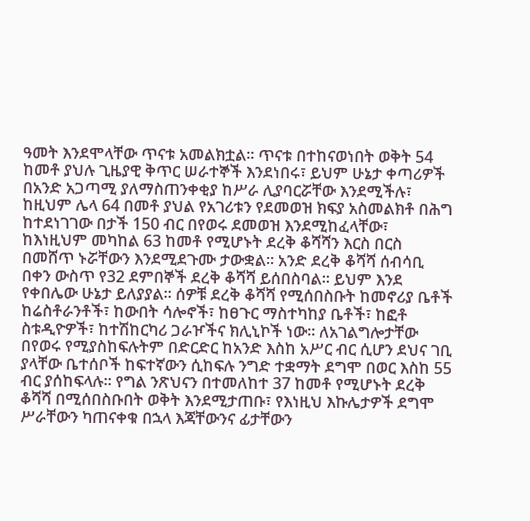ዓመት እንደሞላቸው ጥናቱ አመልክቷል፡፡ ጥናቱ በተከናወነበት ወቅት 54 ከመቶ ያህሉ ጊዜያዊ ቅጥር ሠራተኞች እንደነበሩ፣ ይህም ሁኔታ ቀጣሪዎች በአንድ አጋጣሚ ያለማስጠንቀቂያ ከሥራ ሊያባርሯቸው እንደሚችሉ፣ ከዚህም ሌላ 64 በመቶ ያህል የአገሪቱን የደመወዝ ክፍያ አስመልክቶ በሕግ ከተደነገገው በታች 150 ብር በየወሩ ደመወዝ እንደሚከፈላቸው፣ ከእነዚህም መካከል 63 ከመቶ የሚሆኑት ደረቅ ቆሻሻን እርስ በርስ በመሸጥ ኑሯቸውን እንደሚደጉሙ ታውቋል፡፡ አንድ ደረቅ ቆሻሻ ሰብሳቢ በቀን ውስጥ የ32 ደምበኞች ደረቅ ቆሻሻ ይሰበስባል፡፡ ይህም እንደ የቀበሌው ሁኔታ ይለያያል፡፡ ሰዎቹ ደረቅ ቆሻሻ የሚሰበስቡት ከመኖሪያ ቤቶች ከሬስቶራንቶች፣ ከውበት ሳሎኖች፣ ከፀጉር ማስተካከያ ቤቶች፣ ከፎቶ ስቱዲዮዎች፣ ከተሽከርካሪ ጋራዦችና ክሊኒኮች ነው፡፡ ለአገልግሎታቸው በየወሩ የሚያስከፍሉትም በድርድር ከአንድ እስከ አሥር ብር ሲሆን ደህና ገቢ ያላቸው ቤተሰቦች ከፍተኛውን ሲከፍሉ ንግድ ተቋማት ደግሞ በወር እስከ 55 ብር ያሰከፍላሉ፡፡ የግል ንጽህናን በተመለከተ 37 ከመቶ የሚሆኑት ደረቅ ቆሻሻ በሚሰበስቡበት ወቅት እንደሚታጠቡ፣ የእነዚህ እኩሌታዎች ደግሞ ሥራቸውን ካጠናቀቁ በኋላ እጃቸውንና ፊታቸውን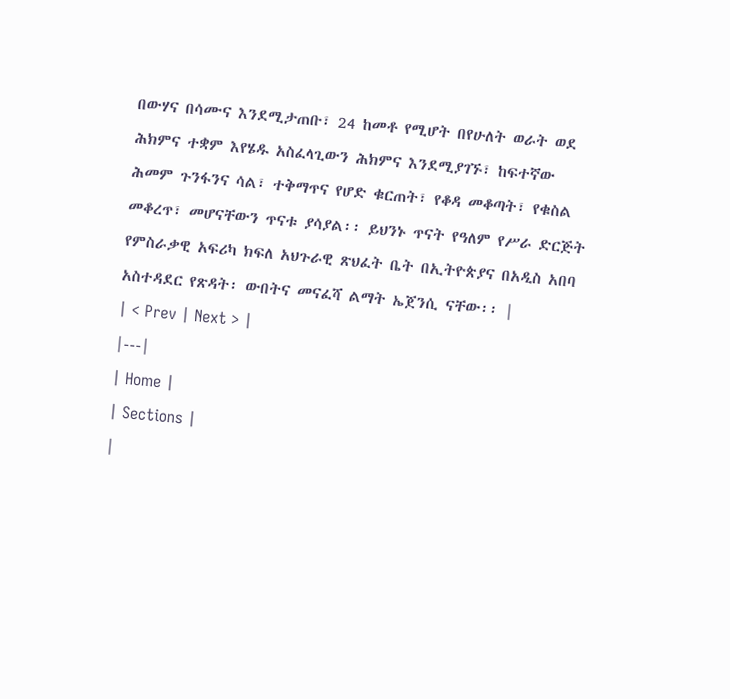በውሃና በሳሙና እንደሚታጠቡ፣ 24 ከመቶ የሚሆት በየሁለት ወራት ወደ ሕክምና ተቋም እየሄዱ አስፈላጊውን ሕክምና እንደሚያገኙ፣ ከፍተኛው ሕመም ጉንፋንና ሳል፣ ተቅማጥና የሆድ ቁርጠት፣ የቆዳ መቆጣት፣ የቁስል መቆረጥ፣ መሆናቸውን ጥናቱ ያሳያል፡፡ ይህንኑ ጥናት የዓለም የሥራ ድርጅት የምስራቃዊ አፍሪካ ክፍለ አህጉራዊ ጽህፈት ቤት በኢትዮጵያና በአዲስ አበባ አስተዳደር የጽዳት፡ ውበትና መናፈሻ ልማት ኤጀንሲ ናቸው፡፡ |
| < Prev | Next > |
|---|
| Home |
| Sections |
|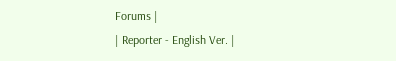Forums |
| Reporter - English Ver. |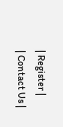| Register |
| Contact Us |